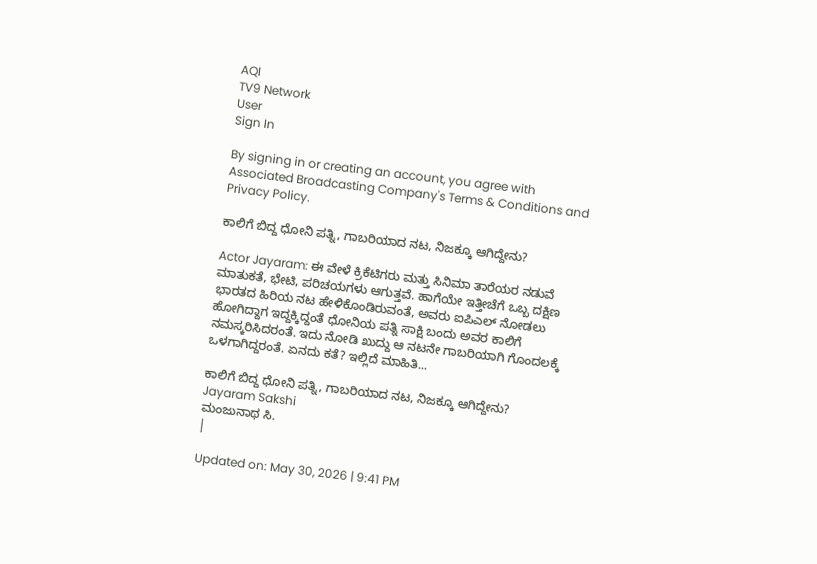AQI
TV9 Network
User
Sign In

By signing in or creating an account, you agree with Associated Broadcasting Company's Terms & Conditions and Privacy Policy.

ಕಾಲಿಗೆ ಬಿದ್ದ ಧೋನಿ ಪತ್ನಿ, ಗಾಬರಿಯಾದ ನಟ, ನಿಜಕ್ಕೂ ಆಗಿದ್ದೇನು?

Actor Jayaram: ಈ ವೇಳೆ ಕ್ರಿಕೆಟಿಗರು ಮತ್ತು ಸಿನಿಮಾ ತಾರೆಯರ ನಡುವೆ ಮಾತುಕತೆ, ಭೇಟಿ, ಪರಿಚಯಗಳು ಆಗುತ್ತವೆ. ಹಾಗೆಯೇ ಇತ್ತೀಚೆಗೆ ಒಬ್ಬ ದಕ್ಷಿಣ ಭಾರತದ ಹಿರಿಯ ನಟ ಹೇಳಿಕೊಂಡಿರುವಂತೆ, ಅವರು ಐಪಿಎಲ್ ನೋಡಲು ಹೋಗಿದ್ದಾಗ ಇದ್ದಕ್ಕಿದ್ದಂತೆ ಧೋನಿಯ ಪತ್ನಿ ಸಾಕ್ಷಿ ಬಂದು ಅವರ ಕಾಲಿಗೆ ನಮಸ್ಕರಿಸಿದರಂತೆ. ಇದು ನೋಡಿ ಖುದ್ದು ಆ ನಟನೇ ಗಾಬರಿಯಾಗಿ ಗೊಂದಲಕ್ಕೆ ಒಳಗಾಗಿದ್ದರಂತೆ. ಏನದು ಕತೆ? ಇಲ್ಲಿದೆ ಮಾಹಿತಿ...

ಕಾಲಿಗೆ ಬಿದ್ದ ಧೋನಿ ಪತ್ನಿ, ಗಾಬರಿಯಾದ ನಟ, ನಿಜಕ್ಕೂ ಆಗಿದ್ದೇನು?
Jayaram Sakshi
ಮಂಜುನಾಥ ಸಿ.
|

Updated on: May 30, 2026 | 9:41 PM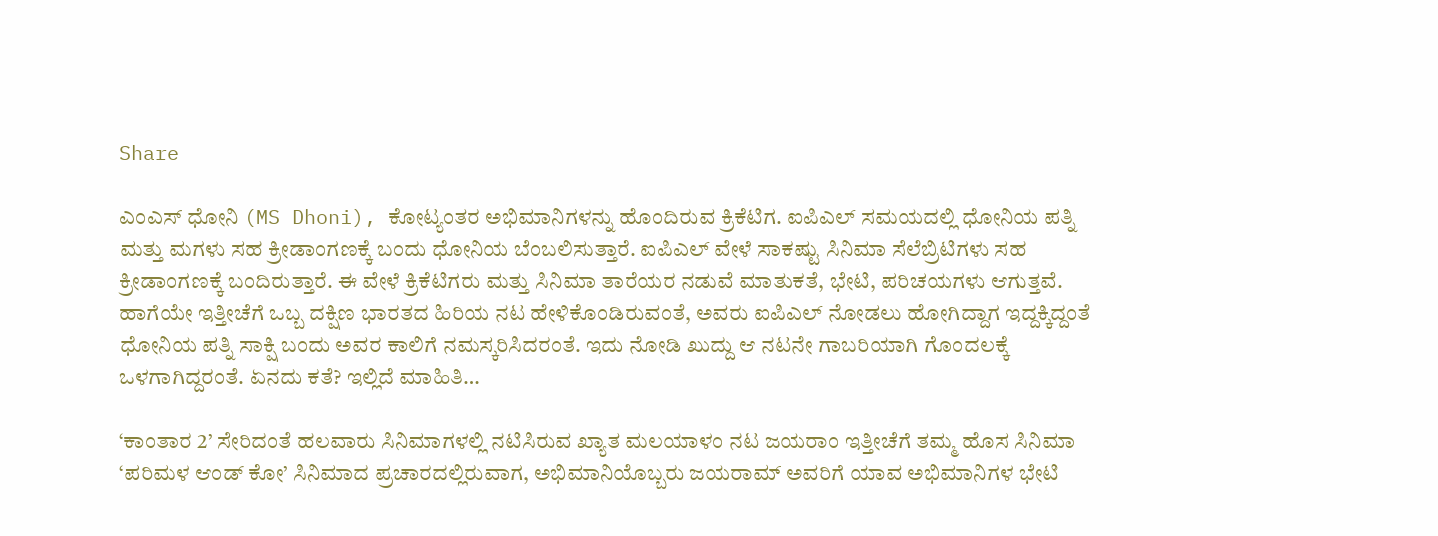Share

ಎಂಎಸ್ ಧೋನಿ (MS Dhoni), ಕೋಟ್ಯಂತರ ಅಭಿಮಾನಿಗಳನ್ನು ಹೊಂದಿರುವ ಕ್ರಿಕೆಟಿಗ. ಐಪಿಎಲ್ ಸಮಯದಲ್ಲಿ ಧೋನಿಯ ಪತ್ನಿ ಮತ್ತು ಮಗಳು ಸಹ ಕ್ರೀಡಾಂಗಣಕ್ಕೆ ಬಂದು ಧೋನಿಯ ಬೆಂಬಲಿಸುತ್ತಾರೆ. ಐಪಿಎಲ್ ವೇಳೆ ಸಾಕಷ್ಟು ಸಿನಿಮಾ ಸೆಲೆಬ್ರಿಟಿಗಳು ಸಹ ಕ್ರೀಡಾಂಗಣಕ್ಕೆ ಬಂದಿರುತ್ತಾರೆ. ಈ ವೇಳೆ ಕ್ರಿಕೆಟಿಗರು ಮತ್ತು ಸಿನಿಮಾ ತಾರೆಯರ ನಡುವೆ ಮಾತುಕತೆ, ಭೇಟಿ, ಪರಿಚಯಗಳು ಆಗುತ್ತವೆ. ಹಾಗೆಯೇ ಇತ್ತೀಚೆಗೆ ಒಬ್ಬ ದಕ್ಷಿಣ ಭಾರತದ ಹಿರಿಯ ನಟ ಹೇಳಿಕೊಂಡಿರುವಂತೆ, ಅವರು ಐಪಿಎಲ್ ನೋಡಲು ಹೋಗಿದ್ದಾಗ ಇದ್ದಕ್ಕಿದ್ದಂತೆ ಧೋನಿಯ ಪತ್ನಿ ಸಾಕ್ಷಿ ಬಂದು ಅವರ ಕಾಲಿಗೆ ನಮಸ್ಕರಿಸಿದರಂತೆ. ಇದು ನೋಡಿ ಖುದ್ದು ಆ ನಟನೇ ಗಾಬರಿಯಾಗಿ ಗೊಂದಲಕ್ಕೆ ಒಳಗಾಗಿದ್ದರಂತೆ. ಏನದು ಕತೆ? ಇಲ್ಲಿದೆ ಮಾಹಿತಿ…

‘ಕಾಂತಾರ 2’ ಸೇರಿದಂತೆ ಹಲವಾರು ಸಿನಿಮಾಗಳಲ್ಲಿ ನಟಿಸಿರುವ ಖ್ಯಾತ ಮಲಯಾಳಂ ನಟ ಜಯರಾಂ ಇತ್ತೀಚೆಗೆ ತಮ್ಮ ಹೊಸ ಸಿನಿಮಾ ‘ಪರಿಮಳ ಆಂಡ್ ಕೋ’ ಸಿನಿಮಾದ ಪ್ರಚಾರದಲ್ಲಿರುವಾಗ, ಅಭಿಮಾನಿಯೊಬ್ಬರು ಜಯರಾಮ್ ಅವರಿಗೆ ಯಾವ ಅಭಿಮಾನಿಗಳ ಭೇಟಿ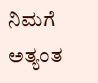ನಿಮಗೆ ಅತ್ಯಂತ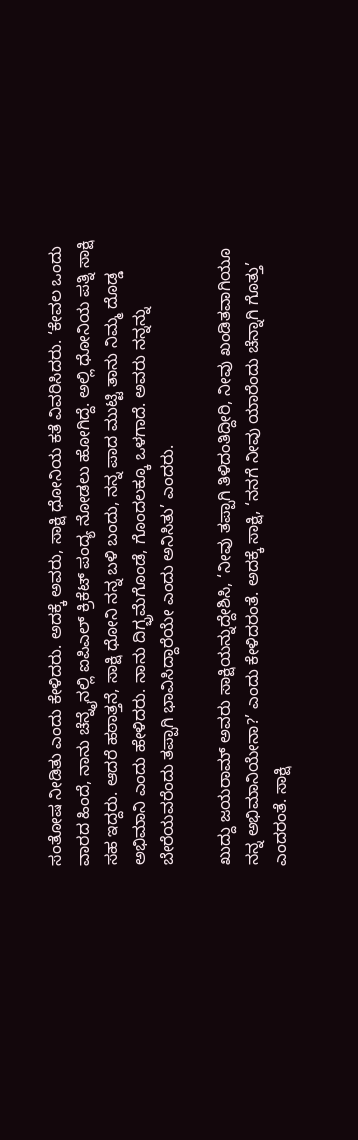ಸಂತೋಷ ನೀಡಿತು ಎಂದು ಕೇಳಿದರು. ಅದಕ್ಕೆ ಅವರು, ಸಾಕ್ಷಿ ಧೋನಿಯ ಕತೆ ವಿವರಿಸಿದರು. ‘ಕೇವಲ ಒಂದು ವಾರದ ಹಿಂದೆ, ನಾನು ಚೆನ್ನೈನಲ್ಲಿ ಐಪಿಎಲ್ ಕ್ರಿಕೆಟ್ ಪಂದ್ಯ ನೋಡಲು ಹೋಗಿದ್ದೆ. ಅಲ್ಲಿ ಧೋನಿಯ ಪತ್ನಿ ಸಾಕ್ಷಿ ಸಹ ಇದ್ದರು. ಆದರೆ ಹಠಾತ್ತನೆ, ಸಾಕ್ಷಿ ಧೋನಿ ನನ್ನ ಬಳಿ ಬಂದು, ನನ್ನ ಪಾದ ಮುಟ್ಟಿ ತಾನು ನಿಮ್ಮ ದೊಡ್ಡ ಅಭಿಮಾನಿ ಎಂದು ಹೇಳಿದರು. ನಾನು ದಿಗ್ಭ್ರಮೆಗೊಂಡೆ, ಗೊಂದಲಕ್ಕೂ ಒಳಗಾದೆ. ಅವರು ನನ್ನನ್ನು ಬೇರೆಯವರೆಂದು ತಪ್ಪಾಗಿ ಭಾವಿಸಿದ್ದಾರೆಯೇ ಎಂದು ಅನಿಸಿತು’ ಎಂದರು.

ಖುದ್ದು ಜಯರಾಮ್ ಅವರು ಸಾಕ್ಷಿಯನ್ನುದ್ದೇಶಿಸಿ, ‘ನೀವು ತಪ್ಪಾಗಿ ತಿಳಿದಂತಿದ್ದೀರಿ, ನೀವು ಖಂಡಿತವಾಗಿಯೂ ನನ್ನ ಅಭಿಮಾನಿಯೇನಾ?’ ಎಂದು ಕೇಳಿದರಂತೆ. ಅದಕ್ಕೆ ಸಾಕ್ಷಿ, ‘ನನಗೆ ನೀವು ಯಾರೆಂದು ಚೆನ್ನಾಗಿ ಗೊತ್ತು’ ಎಂದರಂತೆ. ಸಾಕ್ಷಿ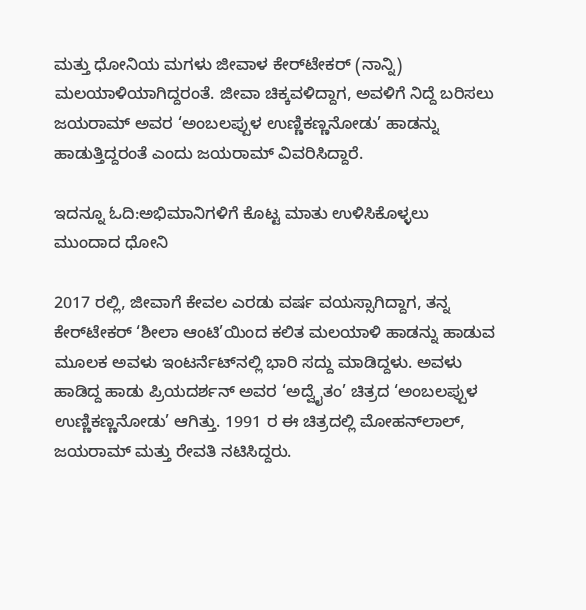ಮತ್ತು ಧೋನಿಯ ಮಗಳು ಜೀವಾಳ ಕೇರ್‌ಟೇಕರ್ (ನಾನ್ನಿ) ಮಲಯಾಳಿಯಾಗಿದ್ದರಂತೆ. ಜೀವಾ ಚಿಕ್ಕವಳಿದ್ದಾಗ, ಅವಳಿಗೆ ನಿದ್ದೆ ಬರಿಸಲು ಜಯರಾಮ್ ಅವರ ‘ಅಂಬಲಪ್ಪುಳ ಉಣ್ಣಿಕಣ್ಣನೋಡು’ ಹಾಡನ್ನು ಹಾಡುತ್ತಿದ್ದರಂತೆ ಎಂದು ಜಯರಾಮ್ ವಿವರಿಸಿದ್ದಾರೆ.

ಇದನ್ನೂ ಓದಿ:ಅಭಿಮಾನಿಗಳಿಗೆ ಕೊಟ್ಟ ಮಾತು ಉಳಿಸಿಕೊಳ್ಳಲು ಮುಂದಾದ ಧೋನಿ

2017 ರಲ್ಲಿ, ಜೀವಾಗೆ ಕೇವಲ ಎರಡು ವರ್ಷ ವಯಸ್ಸಾಗಿದ್ದಾಗ, ತನ್ನ ಕೇರ್‌ಟೇಕರ್ ‘ಶೀಲಾ ಆಂಟಿ’ಯಿಂದ ಕಲಿತ ಮಲಯಾಳಿ ಹಾಡನ್ನು ಹಾಡುವ ಮೂಲಕ ಅವಳು ಇಂಟರ್ನೆಟ್‌ನಲ್ಲಿ ಭಾರಿ ಸದ್ದು ಮಾಡಿದ್ದಳು. ಅವಳು ಹಾಡಿದ್ದ ಹಾಡು ಪ್ರಿಯದರ್ಶನ್ ಅವರ ‘ಅದ್ವೈತಂ’ ಚಿತ್ರದ ‘ಅಂಬಲಪ್ಪುಳ ಉಣ್ಣಿಕಣ್ಣನೋಡು’ ಆಗಿತ್ತು. 1991 ರ ಈ ಚಿತ್ರದಲ್ಲಿ ಮೋಹನ್‌ಲಾಲ್, ಜಯರಾಮ್ ಮತ್ತು ರೇವತಿ ನಟಿಸಿದ್ದರು.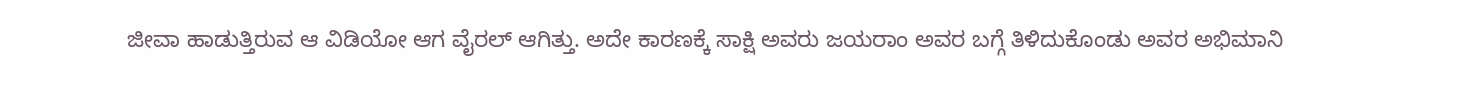ಜೀವಾ ಹಾಡುತ್ತಿರುವ ಆ ವಿಡಿಯೋ ಆಗ ವೈರಲ್ ಆಗಿತ್ತು. ಅದೇ ಕಾರಣಕ್ಕೆ ಸಾಕ್ಷಿ ಅವರು ಜಯರಾಂ ಅವರ ಬಗ್ಗೆ ತಿಳಿದುಕೊಂಡು ಅವರ ಅಭಿಮಾನಿ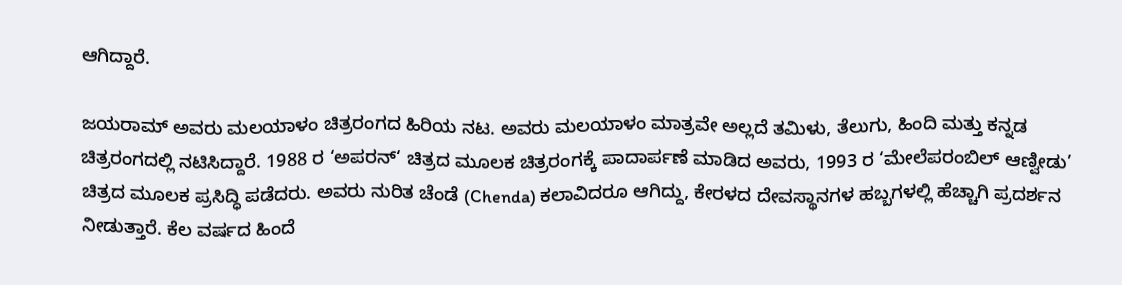ಆಗಿದ್ದಾರೆ.

ಜಯರಾಮ್ ಅವರು ಮಲಯಾಳಂ ಚಿತ್ರರಂಗದ ಹಿರಿಯ ನಟ. ಅವರು ಮಲಯಾಳಂ ಮಾತ್ರವೇ ಅಲ್ಲದೆ ತಮಿಳು, ತೆಲುಗು, ಹಿಂದಿ ಮತ್ತು ಕನ್ನಡ ಚಿತ್ರರಂಗದಲ್ಲಿ ನಟಿಸಿದ್ದಾರೆ. 1988 ರ ‘ಅಪರನ್‘ ಚಿತ್ರದ ಮೂಲಕ ಚಿತ್ರರಂಗಕ್ಕೆ ಪಾದಾರ್ಪಣೆ ಮಾಡಿದ ಅವರು, 1993 ರ ‘ಮೇಲೆಪರಂಬಿಲ್ ಆಣ್ವೀಡು’ ಚಿತ್ರದ ಮೂಲಕ ಪ್ರಸಿದ್ಧಿ ಪಡೆದರು. ಅವರು ನುರಿತ ಚೆಂಡೆ (Chenda) ಕಲಾವಿದರೂ ಆಗಿದ್ದು, ಕೇರಳದ ದೇವಸ್ಥಾನಗಳ ಹಬ್ಬಗಳಲ್ಲಿ ಹೆಚ್ಚಾಗಿ ಪ್ರದರ್ಶನ ನೀಡುತ್ತಾರೆ. ಕೆಲ ವರ್ಷದ ಹಿಂದೆ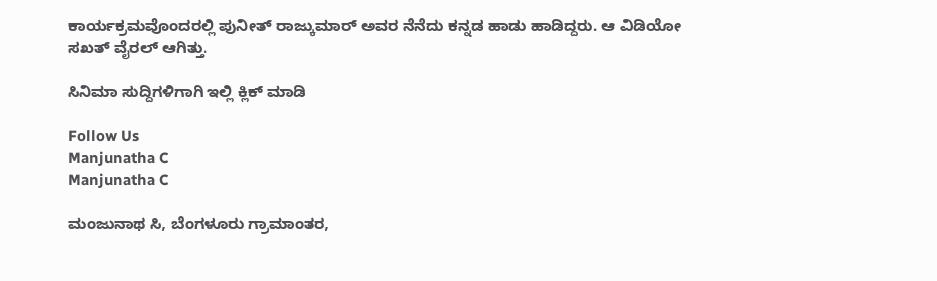ಕಾರ್ಯಕ್ರಮವೊಂದರಲ್ಲಿ ಪುನೀತ್ ರಾಜ್ಕುಮಾರ್ ಅವರ ನೆನೆದು ಕನ್ನಡ ಹಾಡು ಹಾಡಿದ್ದರು. ಆ ವಿಡಿಯೋ ಸಖತ್ ವೈರಲ್ ಆಗಿತ್ತು.

ಸಿನಿಮಾ ಸುದ್ದಿಗಳಿಗಾಗಿ ಇಲ್ಲಿ ಕ್ಲಿಕ್ ಮಾಡಿ

Follow Us
Manjunatha C
Manjunatha C

ಮಂಜುನಾಥ ಸಿ, ಬೆಂಗಳೂರು ಗ್ರಾಮಾಂತರ,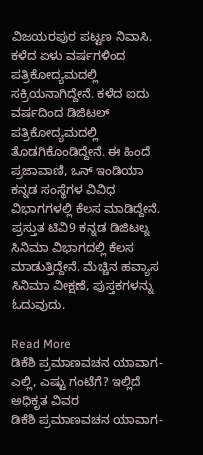ವಿಜಯರಪುರ ಪಟ್ಟಣ ನಿವಾಸಿ. ಕಳೆದ ಏಳು ವರ್ಷಗಳಿಂದ ಪತ್ರಿಕೋದ್ಯಮದಲ್ಲಿ ಸಕ್ರಿಯನಾಗಿದ್ದೇನೆ. ಕಳೆದ ಐದು ವರ್ಷದಿಂದ ಡಿಜಿಟಲ್ ಪತ್ರಿಕೋದ್ಯಮದಲ್ಲಿ ತೊಡಗಿಕೊಂಡಿದ್ದೇನೆ. ಈ ಹಿಂದೆ ಪ್ರಜಾವಾಣಿ, ಒನ್ ಇಂಡಿಯಾ ಕನ್ನಡ ಸಂಸ್ಥೆಗಳ ವಿವಿಧ ವಿಭಾಗಗಳಲ್ಲಿ ಕೆಲಸ ಮಾಡಿದ್ದೇನೆ. ಪ್ರಸ್ತುತ ಟಿವಿ9 ಕನ್ನಡ ಡಿಜಿಟಲ್ನ ಸಿನಿಮಾ ವಿಭಾಗದಲ್ಲಿ ಕೆಲಸ ಮಾಡುತ್ತಿದ್ದೇನೆ. ಮೆಚ್ಚಿನ ಹವ್ಯಾಸ ಸಿನಿಮಾ ವೀಕ್ಷಣೆ, ಪುಸ್ತಕಗಳನ್ನು ಓದುವುದು.

Read More
ಡಿಕೆಶಿ ಪ್ರಮಾಣವಚನ ಯಾವಾಗ-ಎಲ್ಲಿ, ಎಷ್ಟು ಗಂಟೆಗೆ? ಇಲ್ಲಿದೆ ಅಧಿಕೃತ ವಿವರ
ಡಿಕೆಶಿ ಪ್ರಮಾಣವಚನ ಯಾವಾಗ-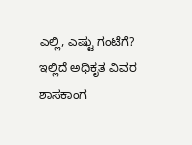ಎಲ್ಲಿ, ಎಷ್ಟು ಗಂಟೆಗೆ? ಇಲ್ಲಿದೆ ಅಧಿಕೃತ ವಿವರ
ಶಾಸಕಾಂಗ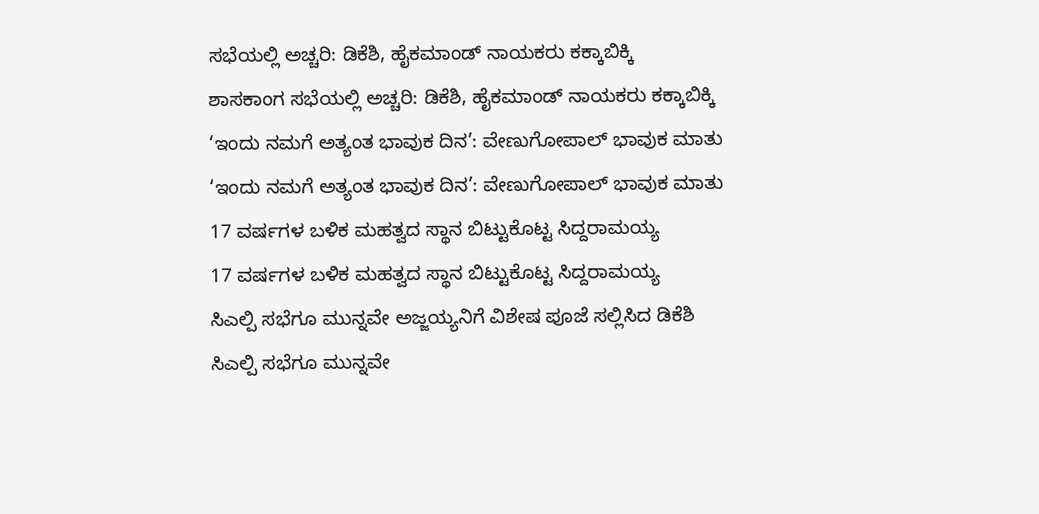ಸಭೆಯಲ್ಲಿ ಅಚ್ಚರಿ: ಡಿಕೆಶಿ, ಹೈಕಮಾಂಡ್ ನಾಯಕರು ಕಕ್ಕಾಬಿಕ್ಕಿ
ಶಾಸಕಾಂಗ ಸಭೆಯಲ್ಲಿ ಅಚ್ಚರಿ: ಡಿಕೆಶಿ, ಹೈಕಮಾಂಡ್ ನಾಯಕರು ಕಕ್ಕಾಬಿಕ್ಕಿ
‘ಇಂದು ನಮಗೆ ಅತ್ಯಂತ ಭಾವುಕ ದಿನ’: ವೇಣುಗೋಪಾಲ್ ಭಾವುಕ ಮಾತು
‘ಇಂದು ನಮಗೆ ಅತ್ಯಂತ ಭಾವುಕ ದಿನ’: ವೇಣುಗೋಪಾಲ್ ಭಾವುಕ ಮಾತು
17 ವರ್ಷಗಳ ಬಳಿಕ ಮಹತ್ವದ ಸ್ಥಾನ ಬಿಟ್ಟುಕೊಟ್ಟ ಸಿದ್ದರಾಮಯ್ಯ
17 ವರ್ಷಗಳ ಬಳಿಕ ಮಹತ್ವದ ಸ್ಥಾನ ಬಿಟ್ಟುಕೊಟ್ಟ ಸಿದ್ದರಾಮಯ್ಯ
ಸಿಎಲ್ಪಿ ಸಭೆಗೂ ಮುನ್ನವೇ ಅಜ್ಜಯ್ಯನಿಗೆ ವಿಶೇಷ ಪೂಜೆ ಸಲ್ಲಿಸಿದ ಡಿಕೆಶಿ
ಸಿಎಲ್ಪಿ ಸಭೆಗೂ ಮುನ್ನವೇ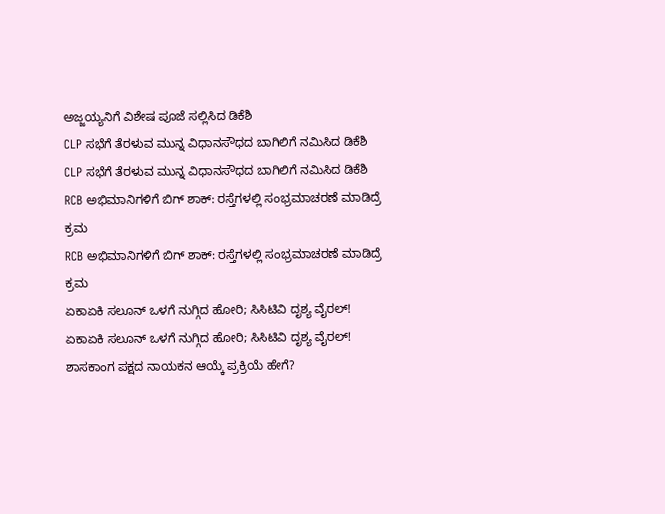ಅಜ್ಜಯ್ಯನಿಗೆ ವಿಶೇಷ ಪೂಜೆ ಸಲ್ಲಿಸಿದ ಡಿಕೆಶಿ
CLP ಸಭೆಗೆ ತೆರಳುವ ಮುನ್ನ ವಿಧಾನಸೌಧದ ಬಾಗಿಲಿಗೆ ನಮಿಸಿದ ಡಿಕೆಶಿ
CLP ಸಭೆಗೆ ತೆರಳುವ ಮುನ್ನ ವಿಧಾನಸೌಧದ ಬಾಗಿಲಿಗೆ ನಮಿಸಿದ ಡಿಕೆಶಿ
RCB ಅಭಿಮಾನಿಗಳಿಗೆ ಬಿಗ್ ಶಾಕ್: ರಸ್ತೆಗಳಲ್ಲಿ ಸಂಭ್ರಮಾಚರಣೆ ಮಾಡಿದ್ರೆ ಕ್ರಮ
RCB ಅಭಿಮಾನಿಗಳಿಗೆ ಬಿಗ್ ಶಾಕ್: ರಸ್ತೆಗಳಲ್ಲಿ ಸಂಭ್ರಮಾಚರಣೆ ಮಾಡಿದ್ರೆ ಕ್ರಮ
ಏಕಾಏಕಿ ಸಲೂನ್ ಒಳಗೆ ನುಗ್ಗಿದ ಹೋರಿ; ಸಿಸಿಟಿವಿ ದೃಶ್ಯ ವೈರಲ್!
ಏಕಾಏಕಿ ಸಲೂನ್ ಒಳಗೆ ನುಗ್ಗಿದ ಹೋರಿ; ಸಿಸಿಟಿವಿ ದೃಶ್ಯ ವೈರಲ್!
ಶಾಸಕಾಂಗ ಪಕ್ಷದ ನಾಯಕನ ಆಯ್ಕೆ ಪ್ರಕ್ರಿಯೆ ಹೇಗೆ?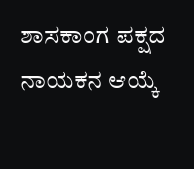ಶಾಸಕಾಂಗ ಪಕ್ಷದ ನಾಯಕನ ಆಯ್ಕೆ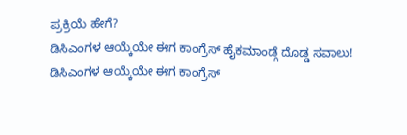ಪ್ರಕ್ರಿಯೆ ಹೇಗೆ?
ಡಿಸಿಎಂಗಳ ಆಯ್ಕೆಯೇ ಈಗ ಕಾಂಗ್ರೆಸ್ ಹೈಕಮಾಂಡ್ಗೆ ದೊಡ್ಡ ಸವಾಲು!
ಡಿಸಿಎಂಗಳ ಆಯ್ಕೆಯೇ ಈಗ ಕಾಂಗ್ರೆಸ್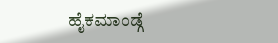ಹೈಕಮಾಂಡ್ಗೆ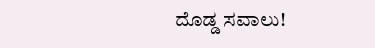ದೊಡ್ಡ ಸವಾಲು!